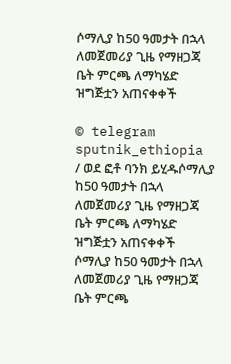ሶማሊያ ከ50 ዓመታት በኋላ ለመጀመሪያ ጊዜ የማዘጋጃ ቤት ምርጫ ለማካሄድ ዝግጅቷን አጠናቀቀች

© telegram sputnik_ethiopia / ወደ ፎቶ ባንክ ይሂዱሶማሊያ ከ50 ዓመታት በኋላ ለመጀመሪያ ጊዜ የማዘጋጃ ቤት ምርጫ ለማካሄድ ዝግጅቷን አጠናቀቀች
ሶማሊያ ከ50 ዓመታት በኋላ ለመጀመሪያ ጊዜ የማዘጋጃ ቤት ምርጫ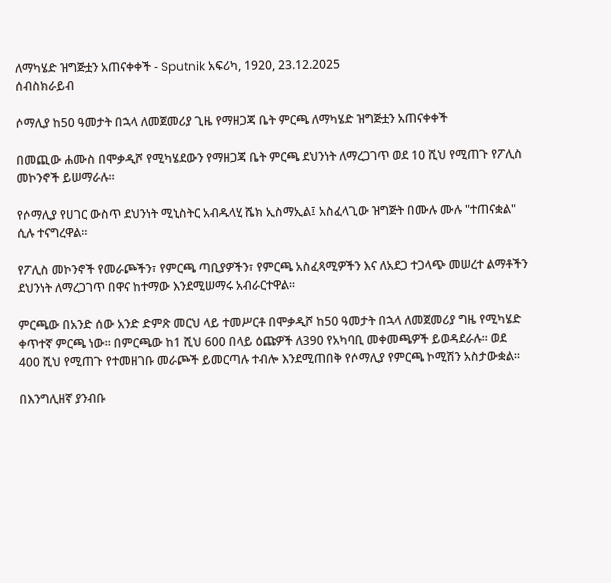ለማካሄድ ዝግጅቷን አጠናቀቀች - Sputnik አፍሪካ, 1920, 23.12.2025
ሰብስክራይብ

ሶማሊያ ከ50 ዓመታት በኋላ ለመጀመሪያ ጊዜ የማዘጋጃ ቤት ምርጫ ለማካሄድ ዝግጅቷን አጠናቀቀች

በመጪው ሐሙስ በሞቃዲሾ የሚካሄደውን የማዘጋጃ ቤት ምርጫ ደህንነት ለማረጋገጥ ወደ 10 ሺህ የሚጠጉ የፖሊስ መኮንኖች ይሠማራሉ።

የሶማሊያ የሀገር ውስጥ ደህንነት ሚኒስትር አብዱላሂ ሼክ ኢስማኢል፤ አስፈላጊው ዝግጅት በሙሉ ሙሉ "ተጠናቋል" ሲሉ ተናግረዋል።

የፖሊስ መኮንኖች የመራጮችን፣ የምርጫ ጣቢያዎችን፣ የምርጫ አስፈጻሚዎችን እና ለአደጋ ተጋላጭ መሠረተ ልማቶችን ደህንነት ለማረጋገጥ በዋና ከተማው እንደሚሠማሩ አብራርተዋል።

ምርጫው በአንድ ሰው አንድ ድምጽ መርህ ላይ ተመሥርቶ በሞቃዲሾ ከ50 ዓመታት በኋላ ለመጀመሪያ ግዜ የሚካሄድ ቀጥተኛ ምርጫ ነው። በምርጫው ከ1 ሺህ 600 በላይ ዕጩዎች ለ390 የአካባቢ መቀመጫዎች ይወዳደራሉ። ወደ 400 ሺህ የሚጠጉ የተመዘገቡ መራጮች ይመርጣሉ ተብሎ እንደሚጠበቅ የሶማሊያ የምርጫ ኮሚሽን አስታውቋል።

በእንግሊዘኛ ያንብቡ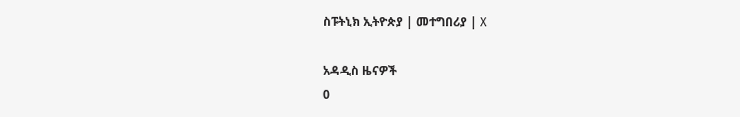ስፑትኒክ ኢትዮጵያ | መተግበሪያ | X

አዳዲስ ዜናዎች
0